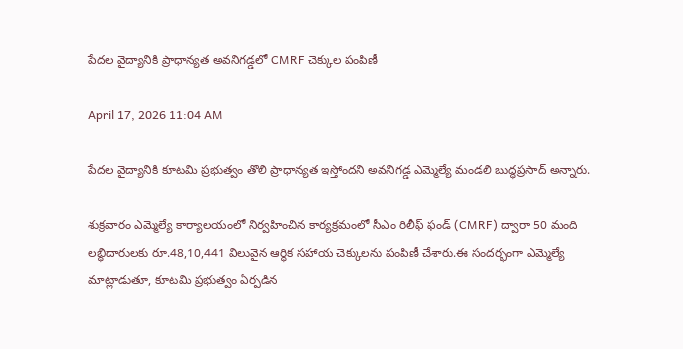పేదల వైద్యానికి ప్రాధాన్యత అవనిగడ్డలో CMRF చెక్కుల పంపిణీ

April 17, 2026 11:04 AM

పేదల వైద్యానికి కూటమి ప్రభుత్వం తొలి ప్రాధాన్యత ఇస్తోందని అవనిగడ్డ ఎమ్మెల్యే మండలి బుద్ధప్రసాద్ అన్నారు.

శుక్రవారం ఎమ్మెల్యే కార్యాలయంలో నిర్వహించిన కార్యక్రమంలో సీఎం రిలీఫ్ ఫండ్ (CMRF) ద్వారా 50 మంది లబ్ధిదారులకు రూ.48,10,441 విలువైన ఆర్థిక సహాయ చెక్కులను పంపిణీ చేశారు.ఈ సందర్భంగా ఎమ్మెల్యే మాట్లాడుతూ, కూటమి ప్రభుత్వం ఏర్పడిన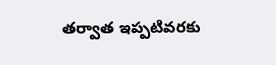తర్వాత ఇప్పటివరకు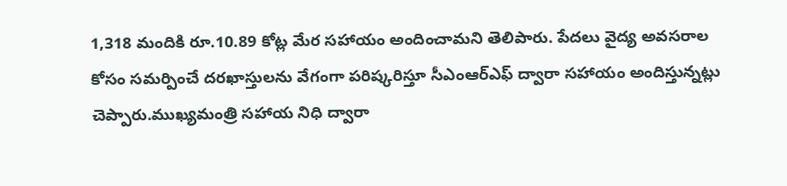1,318 మందికి రూ.10.89 కోట్ల మేర సహాయం అందించామని తెలిపారు. పేదలు వైద్య అవసరాల కోసం సమర్పించే దరఖాస్తులను వేగంగా పరిష్కరిస్తూ సీఎంఆర్ఎఫ్ ద్వారా సహాయం అందిస్తున్నట్లు చెప్పారు.ముఖ్యమంత్రి సహాయ నిధి ద్వారా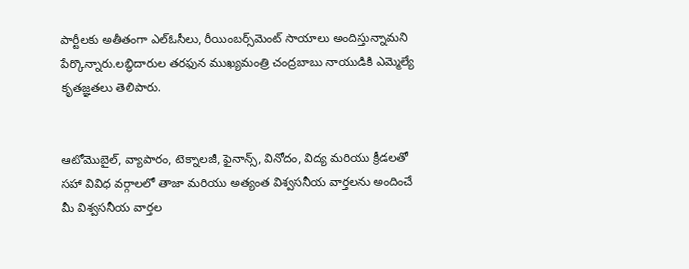పార్టీలకు అతీతంగా ఎల్ఓసీలు, రీయింబర్స్‌మెంట్ సాయాలు అందిస్తున్నామని పేర్కొన్నారు.లబ్ధిదారుల తరఫున ముఖ్యమంత్రి చంద్రబాబు నాయుడికి ఎమ్మెల్యే కృతజ్ఞతలు తెలిపారు.


ఆటోమొబైల్, వ్యాపారం, టెక్నాలజీ, ఫైనాన్స్, వినోదం, విద్య మరియు క్రీడలతో సహా వివిధ వర్గాలలో తాజా మరియు అత్యంత విశ్వసనీయ వార్తలను అందించే మీ విశ్వసనీయ వార్తల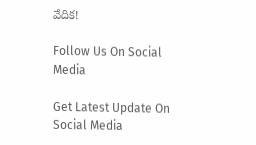వేదిక!

Follow Us On Social Media

Get Latest Update On Social Media